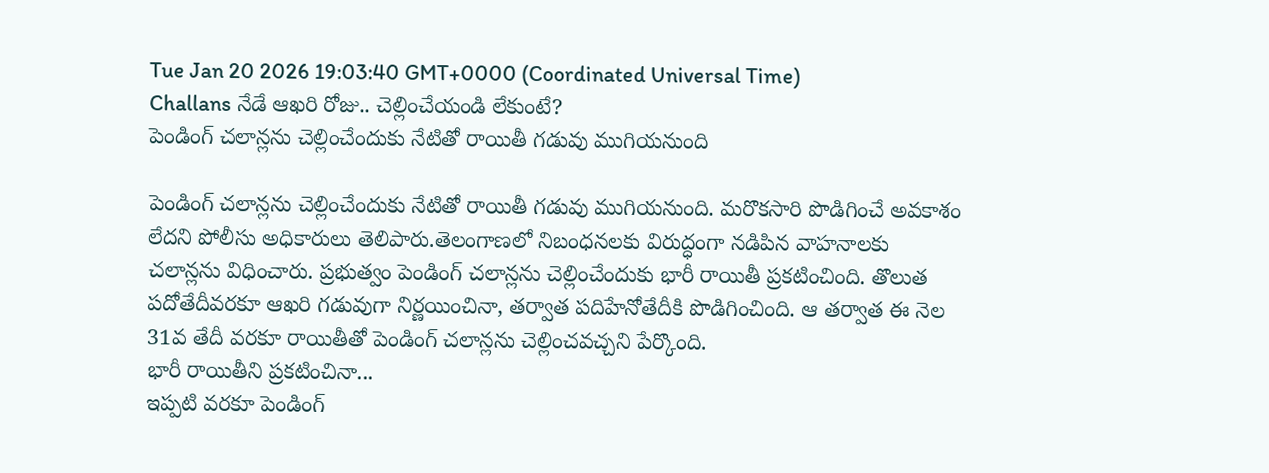Tue Jan 20 2026 19:03:40 GMT+0000 (Coordinated Universal Time)
Challans నేడే ఆఖరి రోజు.. చెల్లించేయండి లేకుంటే?
పెండింగ్ చలాన్లను చెల్లించేందుకు నేటితో రాయితీ గడువు ముగియనుంది

పెండింగ్ చలాన్లను చెల్లించేందుకు నేటితో రాయితీ గడువు ముగియనుంది. మరొకసారి పొడిగించే అవకాశం లేదని పోలీసు అధికారులు తెలిపారు.తెలంగాణలో నిబంధనలకు విరుద్ధంగా నడిపిన వాహనాలకు చలాన్లను విధించారు. ప్రభుత్వం పెండింగ్ చలాన్లను చెల్లించేందుకు భారీ రాయితీ ప్రకటించింది. తొలుత పదోతేదీవరకూ ఆఖరి గడువుగా నిర్ణయించినా, తర్వాత పదిహేనోతేదీకి పొడిగించింది. ఆ తర్వాత ఈ నెల 31వ తేదీ వరకూ రాయితీతో పెండింగ్ చలాన్లను చెల్లించవచ్చని పేర్కొంది.
భారీ రాయితీని ప్రకటించినా...
ఇప్పటి వరకూ పెండింగ్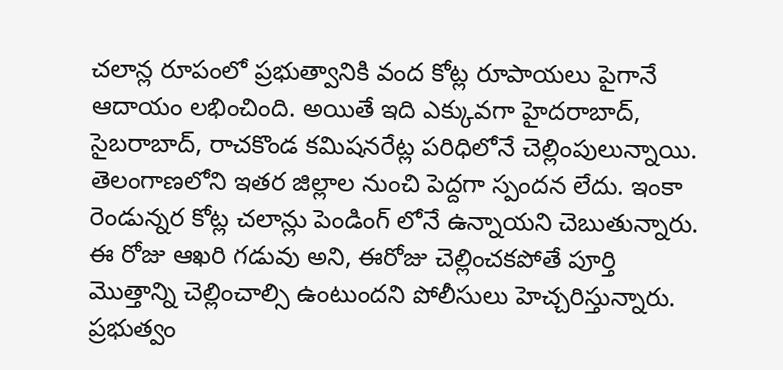చలాన్ల రూపంలో ప్రభుత్వానికి వంద కోట్ల రూపాయలు పైగానే ఆదాయం లభించింది. అయితే ఇది ఎక్కువగా హైదరాబాద్, సైబరాబాద్, రాచకొండ కమిషనరేట్ల పరిధిలోనే చెల్లింపులున్నాయి. తెలంగాణలోని ఇతర జిల్లాల నుంచి పెద్దగా స్పందన లేదు. ఇంకా రెండున్నర కోట్ల చలాన్లు పెండింగ్ లోనే ఉన్నాయని చెబుతున్నారు. ఈ రోజు ఆఖరి గడువు అని, ఈరోజు చెల్లించకపోతే పూర్తి మొత్తాన్ని చెల్లించాల్సి ఉంటుందని పోలీసులు హెచ్చరిస్తున్నారు. ప్రభుత్వం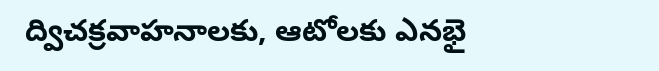ద్విచక్రవాహనాలకు, ఆటోలకు ఎనభై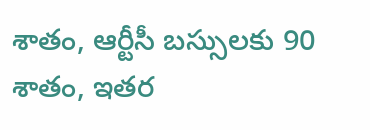శాతం, ఆర్టీసీ బస్సులకు 90 శాతం, ఇతర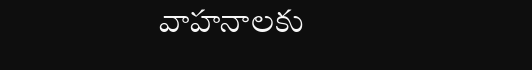వాహనాలకు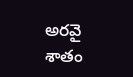అరవై శాతం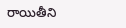రాయితీని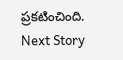ప్రకటించింది.
Next Story